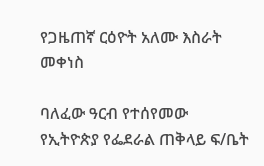የጋዜጠኛ ርዕዮት አለሙ እስራት መቀነስ

ባለፈው ዓርብ የተሰየመው የኢትዮጵያ የፌደራል ጠቅላይ ፍ/ቤት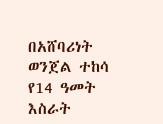በአሸባሪነት ወንጀል ተከሳ የ14 ዓመት እስራት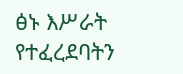ፅኑ እሥራት የተፈረደባትን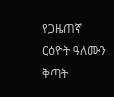የጋዜጠኛ ርዕዮት ዓለሙን ቅጣት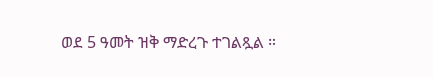ወደ 5 ዓመት ዝቅ ማድረጉ ተገልጿል ።